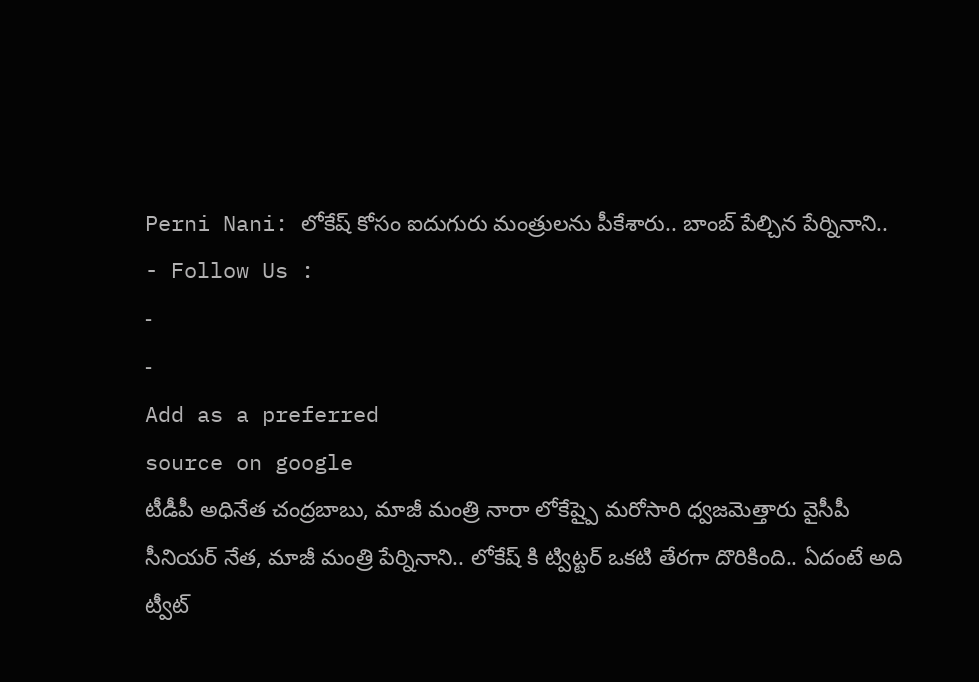Perni Nani: లోకేష్ కోసం ఐదుగురు మంత్రులను పీకేశారు.. బాంబ్ పేల్చిన పేర్నినాని..
- Follow Us :
-
-
Add as a preferred
source on google
టీడీపీ అధినేత చంద్రబాబు, మాజీ మంత్రి నారా లోకేష్పై మరోసారి ధ్వజమెత్తారు వైసీపీ సీనియర్ నేత, మాజీ మంత్రి పేర్నినాని.. లోకేష్ కి ట్విట్టర్ ఒకటి తేరగా దొరికింది.. ఏదంటే అది ట్వీట్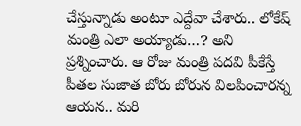చేస్తున్నాడు అంటూ ఎద్దేవా చేశారు.. లోకేష్ మంత్రి ఎలా అయ్యాడు…? అని ప్రశ్నించారు. ఆ రోజు మంత్రి పదవి పీకేస్తే పీతల సుజాత బోరు బోరున విలపించారన్న ఆయన.. మరి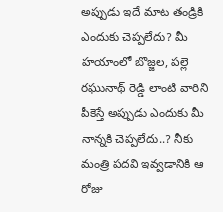అప్పుడు ఇదే మాట తండ్రికి ఎందుకు చెప్పలేదు? మీ హయాంలో బొజ్జల, పల్లె రఘునాథ్ రెడ్డి లాంటి వారిని పీకెస్తే అప్పుడు ఎందుకు మీ నాన్నకి చెప్పలేదు..? నీకు మంత్రి పదవి ఇవ్వడానికి ఆ రోజు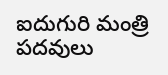ఐదుగురి మంత్రి పదవులు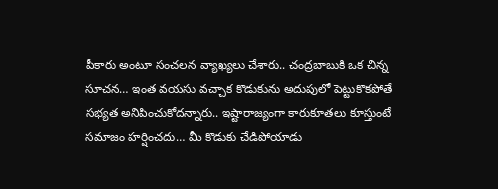పీకారు అంటూ సంచలన వ్యాఖ్యలు చేశారు.. చంద్రబాబుకి ఒక చిన్న సూచన… ఇంత వయసు వచ్చాక కొడుకును అదుపులో పెట్టుకొకపోతే సభ్యత అనిపించుకోదన్నారు.. ఇష్టారాజ్యంగా కారుకూతలు కూస్తుంటే సమాజం హర్షించదు… మీ కొడుకు చేడిపోయాడు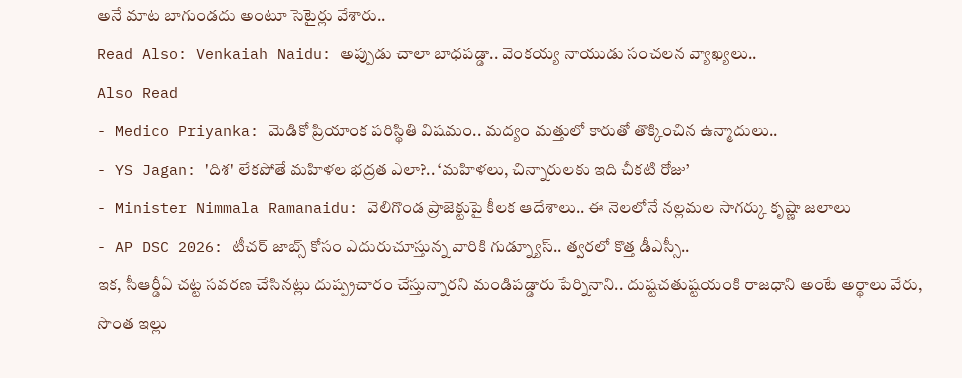అనే మాట బాగుండదు అంటూ సెటైర్లు వేశారు..
Read Also: Venkaiah Naidu: అప్పుడు చాలా బాధపడ్డా.. వెంకయ్య నాయుడు సంచలన వ్యాఖ్యలు..
Also Read
- Medico Priyanka: మెడికో ప్రియాంక పరిస్థితి విషమం.. మద్యం మత్తులో కారుతో తొక్కించిన ఉన్మాదులు..
- YS Jagan: 'దిశ' లేకపోతే మహిళల భద్రత ఎలా?.. ‘మహిళలు, చిన్నారులకు ఇది చీకటి రోజు’
- Minister Nimmala Ramanaidu: వెలిగొండ ప్రాజెక్టుపై కీలక ఆదేశాలు.. ఈ నెలలోనే నల్లమల సాగర్కు కృష్ణా జలాలు
- AP DSC 2026: టీచర్ జాబ్స్ కోసం ఎదురుచూస్తున్న వారికి గుడ్న్యూస్.. త్వరలో కొత్త డీఎస్సీ..
ఇక, సీఆర్డీఏ చట్ట సవరణ చేసినట్లు దుష్ప్రచారం చేస్తున్నారని మండిపడ్డారు పేర్నినాని.. దుష్టచతుష్టయంకి రాజధాని అంటే అర్థాలు వేరు, సొంత ఇల్లు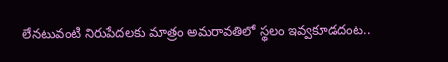లేనటువంటి నిరుపేదలకు మాత్రం అమరావతిలో స్థలం ఇవ్వకూడదంట..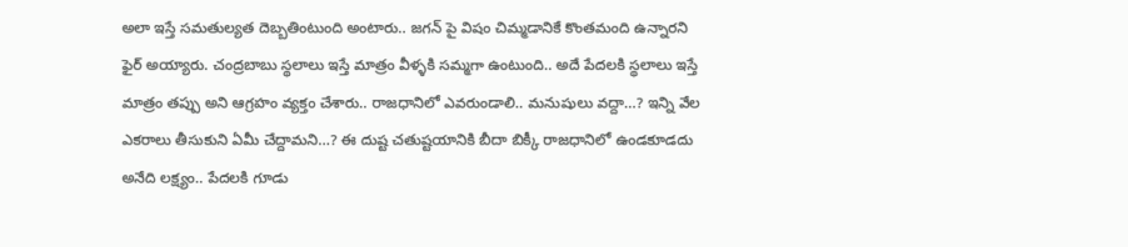అలా ఇస్తే సమతుల్యత దెబ్బతింటుంది అంటారు.. జగన్ పై విషం చిమ్మడానికే కొంతమంది ఉన్నారని ఫైర్ అయ్యారు. చంద్రబాబు స్థలాలు ఇస్తే మాత్రం వీళ్ళకి సమ్మగా ఉంటుంది.. అదే పేదలకి స్థలాలు ఇస్తే మాత్రం తప్పు అని ఆగ్రహం వ్యక్తం చేశారు.. రాజధానిలో ఎవరుండాలి.. మనుషులు వద్దా…? ఇన్ని వేల ఎకరాలు తీసుకుని ఏమీ చేద్దామని…? ఈ దుష్ట చతుష్టయానికి బీదా బిక్కీ రాజధానిలో ఉండకూడదు అనేది లక్ష్యం.. పేదలకి గూడు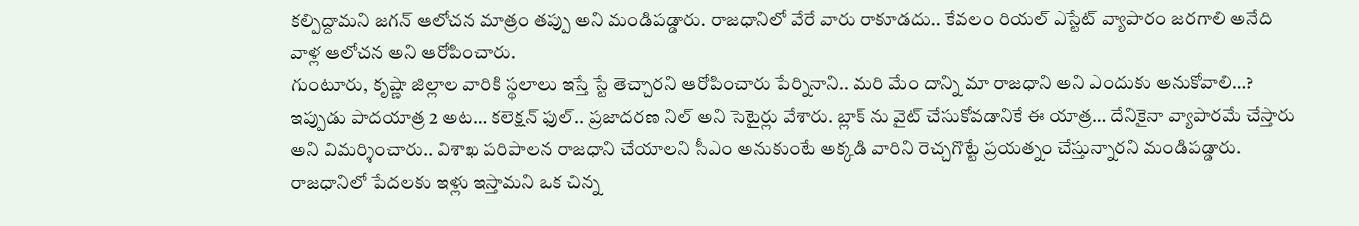కల్పిద్దామని జగన్ ఆలోచన మాత్రం తప్పు అని మండిపడ్డారు. రాజధానిలో వేరే వారు రాకూడదు.. కేవలం రియల్ ఎస్టేట్ వ్యాపారం జరగాలి అనేది వాళ్ల ఆలోచన అని ఆరోపించారు.
గుంటూరు, కృష్ణా జిల్లాల వారికి స్థలాలు ఇస్తే స్టే తెచ్చారని ఆరోపించారు పేర్నినాని.. మరి మేం దాన్ని మా రాజధాని అని ఎందుకు అనుకోవాలి…? ఇప్పుడు పాదయాత్ర 2 అట… కలెక్షన్ ఫుల్.. ప్రజాదరణ నిల్ అని సెటైర్లు వేశారు. బ్లాక్ ను వైట్ చేసుకోవడానికే ఈ యాత్ర… దేనికైనా వ్యాపారమే చేస్తారు అని విమర్శించారు.. విశాఖ పరిపాలన రాజధాని చేయాలని సీఎం అనుకుంటే అక్కడి వారిని రెచ్చగొట్టే ప్రయత్నం చేస్తున్నారని మండిపడ్డారు. రాజధానిలో పేదలకు ఇళ్లు ఇస్తామని ఒక చిన్న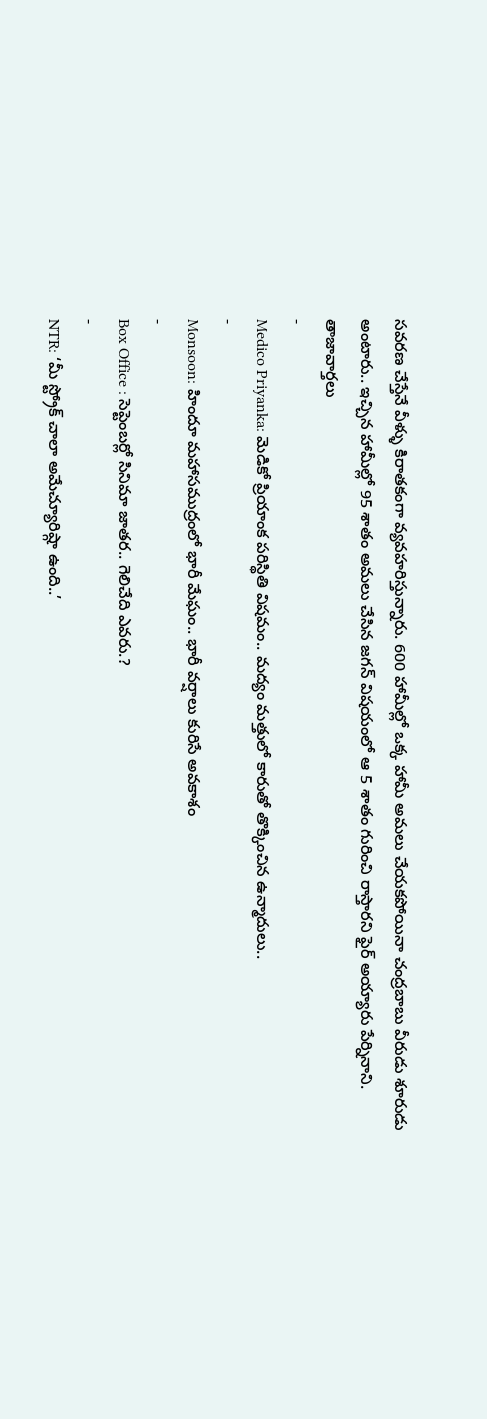సవరణ చేస్తేనే వీళ్ళు కిరాతకంగా వ్యవహరిస్తున్నారు. 600 హామీల్లో ఒక్క హామీ అమలు చేయకపోయినా చంద్రబాబు వీరుడు శూరుడు అంటారు.. ఇచ్చిన హామీల్లో 95 శాతం అమలు చేసిన జగన్ విషయంలో ఆ 5 శాతం గురించి రాస్తారని ఫైర్ అయ్యారు పేర్నినాని.
తాజావార్తలు
-
Medico Priyanka: మెడికో ప్రియాంక పరిస్థితి విషమం.. మద్యం మత్తులో కారుతో తొక్కించిన ఉన్మాదులు..
-
Monsoon: హిందూ మహాసముద్రంలో భారీ మేఘం.. భారీ వర్షాలు కురిసే అవకాశం
-
Box Office : సెప్టెంబర్లో సినిమా జాతర.. గెలిచేది ఎవరు.?
-
NTR: ‘మీ స్ట్రోక్ చాలా అమేచ్యూరిష్గా ఉంది..’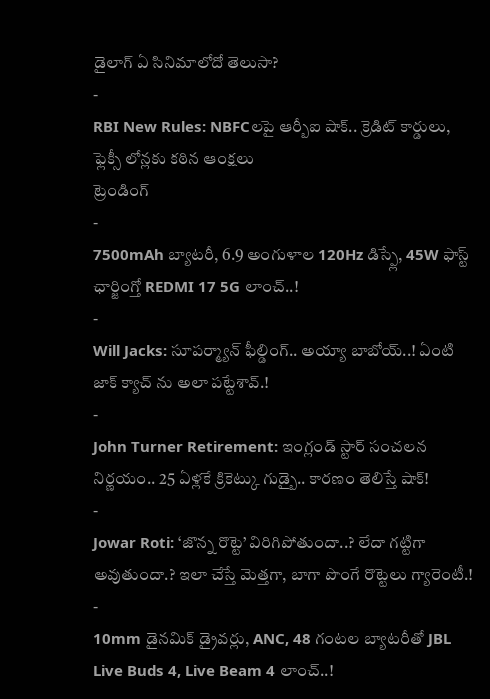డైలాగ్ ఏ సినిమాలోదో తెలుసా?
-
RBI New Rules: NBFCలపై ఆర్బీఐ షాక్.. క్రెడిట్ కార్డులు, ఫ్లెక్సీ లోన్లకు కఠిన ఆంక్షలు
ట్రెండింగ్
-
7500mAh బ్యాటరీ, 6.9 అంగుళాల 120Hz డిస్ప్లే, 45W ఫాస్ట్ ఛార్జింగ్తో REDMI 17 5G లాంచ్..!
-
Will Jacks: సూపర్మ్యాన్ ఫీల్డింగ్.. అయ్యా బాబోయ్..! ఏంటి జాక్ క్యాచ్ ను అలా పట్టేశావ్.!
-
John Turner Retirement: ఇంగ్లండ్ స్టార్ సంచలన నిర్ణయం.. 25 ఏళ్లకే క్రికెట్కు గుడ్బై.. కారణం తెలిస్తే షాక్!
-
Jowar Roti: ‘జొన్న రొట్టె’ విరిగిపోతుందా..? లేదా గట్టిగా అవుతుందా.? ఇలా చేస్తే మెత్తగా, బాగా పొంగే రొట్టెలు గ్యారెంటీ.!
-
10mm డైనమిక్ డ్రైవర్లు, ANC, 48 గంటల బ్యాటరీతో JBL Live Buds 4, Live Beam 4 లాంచ్..!